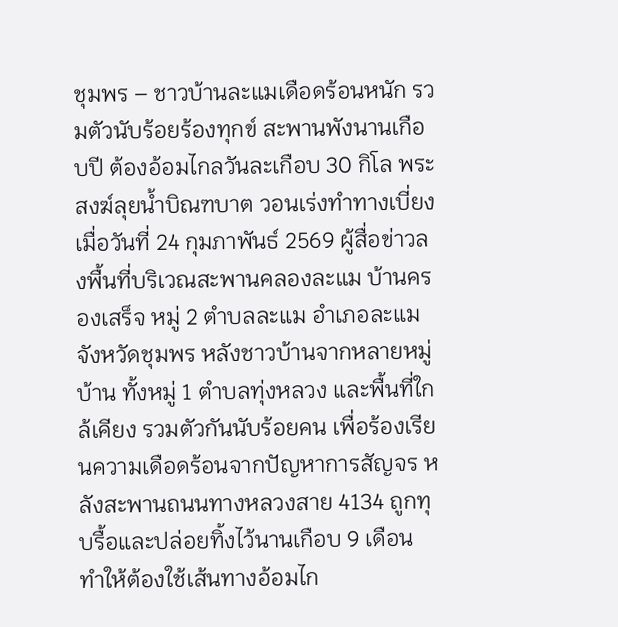ชุมพร – ชาวบ้านละแมเดือดร้อนหนัก รวมตัวนับร้อยร้องทุกข์ สะพานพังนานเกือบปี ต้องอ้อมไกลวันละเกือบ 30 กิโล พระสงฆ์ลุยน้ำบิณฑบาต วอนเร่งทำทางเบี่ยง
เมื่อวันที่ 24 กุมภาพันธ์ 2569 ผู้สื่อข่าวลงพื้นที่บริเวณสะพานคลองละแม บ้านครองเสร็จ หมู่ 2 ตำบลละแม อำเภอละแม จังหวัดชุมพร หลังชาวบ้านจากหลายหมู่บ้าน ทั้งหมู่ 1 ตำบลทุ่งหลวง และพื้นที่ใกล้เคียง รวมตัวกันนับร้อยคน เพื่อร้องเรียนความเดือดร้อนจากปัญหาการสัญจร หลังสะพานถนนทางหลวงสาย 4134 ถูกทุบรื้อและปล่อยทิ้งไว้นานเกือบ 9 เดือน ทำให้ต้องใช้เส้นทางอ้อมไก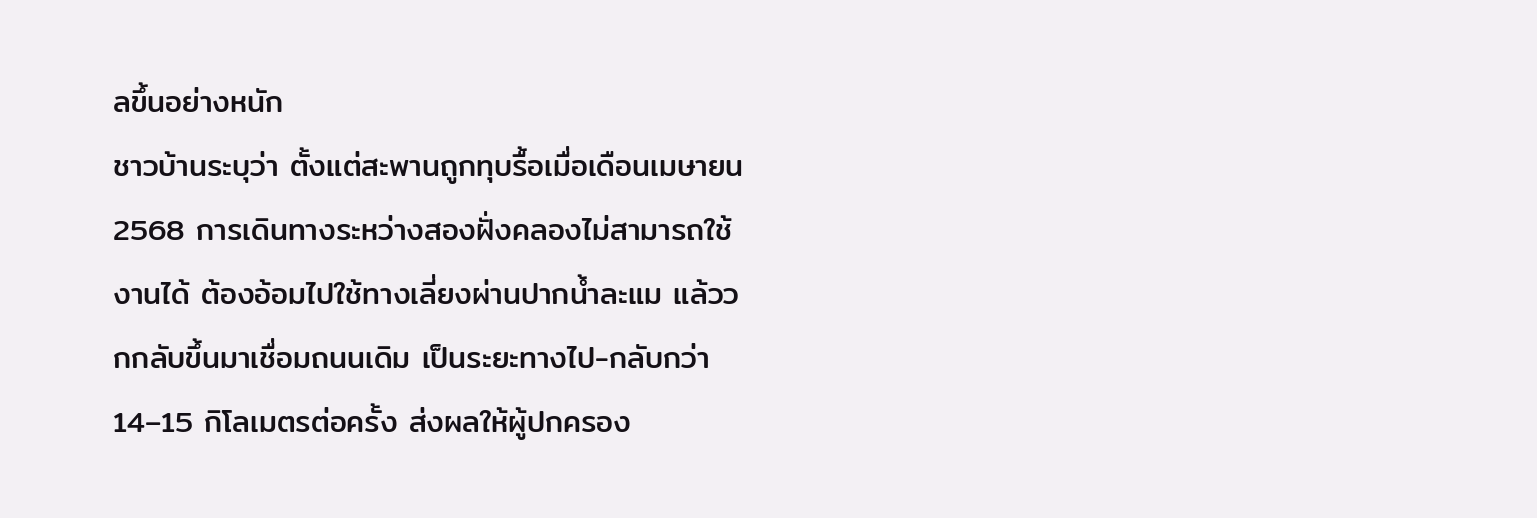ลขึ้นอย่างหนัก
ชาวบ้านระบุว่า ตั้งแต่สะพานถูกทุบรื้อเมื่อเดือนเมษายน 2568 การเดินทางระหว่างสองฝั่งคลองไม่สามารถใช้งานได้ ต้องอ้อมไปใช้ทางเลี่ยงผ่านปากน้ำละแม แล้ววกกลับขึ้นมาเชื่อมถนนเดิม เป็นระยะทางไป-กลับกว่า 14–15 กิโลเมตรต่อครั้ง ส่งผลให้ผู้ปกครอง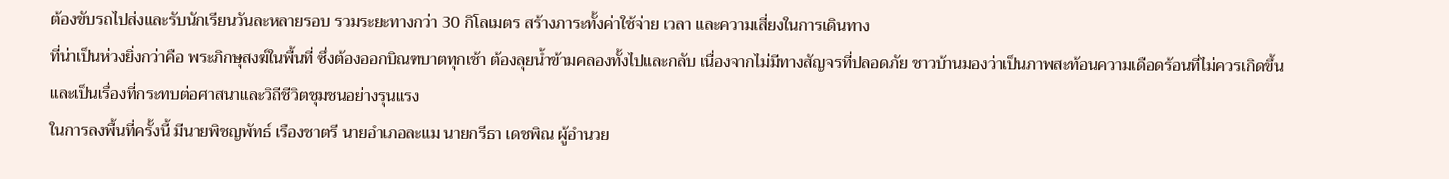ต้องขับรถไปส่งและรับนักเรียนวันละหลายรอบ รวมระยะทางกว่า 30 กิโลเมตร สร้างภาระทั้งค่าใช้จ่าย เวลา และความเสี่ยงในการเดินทาง
ที่น่าเป็นห่วงยิ่งกว่าคือ พระภิกษุสงฆ์ในพื้นที่ ซึ่งต้องออกบิณฑบาตทุกเช้า ต้องลุยน้ำข้ามคลองทั้งไปและกลับ เนื่องจากไม่มีทางสัญจรที่ปลอดภัย ชาวบ้านมองว่าเป็นภาพสะท้อนความเดือดร้อนที่ไม่ควรเกิดขึ้น และเป็นเรื่องที่กระทบต่อศาสนาและวิถีชีวิตชุมชนอย่างรุนแรง
ในการลงพื้นที่ครั้งนี้ มีนายพิชญพัทธ์ เรืองชาตรี นายอำเภอละแม นายกรีธา เดชพิณ ผู้อำนวย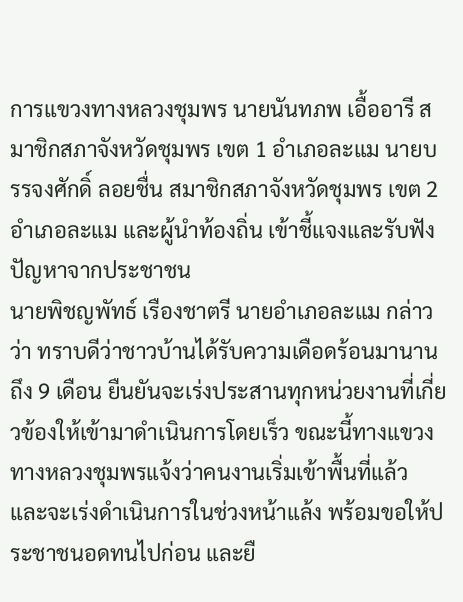การแขวงทางหลวงชุมพร นายนันทภพ เอื้ออารี สมาชิกสภาจังหวัดชุมพร เขต 1 อำเภอละแม นายบรรจงศักดิ์ ลอยชื่น สมาชิกสภาจังหวัดชุมพร เขต 2 อำเภอละแม และผู้นำท้องถิ่น เข้าชี้แจงและรับฟังปัญหาจากประชาชน
นายพิชญพัทธ์ เรืองชาตรี นายอำเภอละแม กล่าวว่า ทราบดีว่าชาวบ้านได้รับความเดือดร้อนมานานถึง 9 เดือน ยืนยันจะเร่งประสานทุกหน่วยงานที่เกี่ยวข้องให้เข้ามาดำเนินการโดยเร็ว ขณะนี้ทางแขวงทางหลวงชุมพรแจ้งว่าคนงานเริ่มเข้าพื้นที่แล้ว และจะเร่งดำเนินการในช่วงหน้าแล้ง พร้อมขอให้ประชาชนอดทนไปก่อน และยื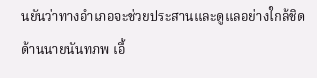นยันว่าทางอำเภอจะช่วยประสานและดูแลอย่างใกล้ชิด
ด้านนายนันทภพ เอื้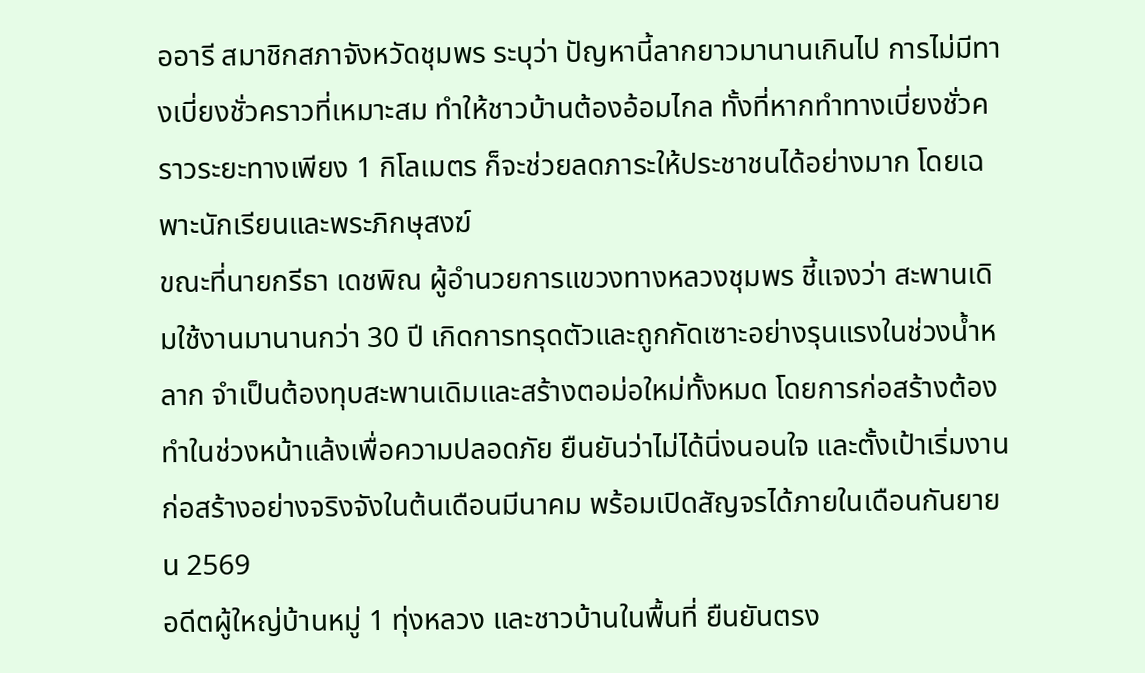ออารี สมาชิกสภาจังหวัดชุมพร ระบุว่า ปัญหานี้ลากยาวมานานเกินไป การไม่มีทางเบี่ยงชั่วคราวที่เหมาะสม ทำให้ชาวบ้านต้องอ้อมไกล ทั้งที่หากทำทางเบี่ยงชั่วคราวระยะทางเพียง 1 กิโลเมตร ก็จะช่วยลดภาระให้ประชาชนได้อย่างมาก โดยเฉพาะนักเรียนและพระภิกษุสงฆ์
ขณะที่นายกรีธา เดชพิณ ผู้อำนวยการแขวงทางหลวงชุมพร ชี้แจงว่า สะพานเดิมใช้งานมานานกว่า 30 ปี เกิดการทรุดตัวและถูกกัดเซาะอย่างรุนแรงในช่วงน้ำหลาก จำเป็นต้องทุบสะพานเดิมและสร้างตอม่อใหม่ทั้งหมด โดยการก่อสร้างต้องทำในช่วงหน้าแล้งเพื่อความปลอดภัย ยืนยันว่าไม่ได้นิ่งนอนใจ และตั้งเป้าเริ่มงานก่อสร้างอย่างจริงจังในต้นเดือนมีนาคม พร้อมเปิดสัญจรได้ภายในเดือนกันยายน 2569
อดีตผู้ใหญ่บ้านหมู่ 1 ทุ่งหลวง และชาวบ้านในพื้นที่ ยืนยันตรง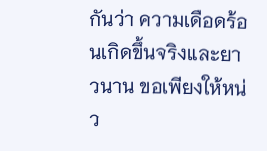กันว่า ความเดือดร้อนเกิดขึ้นจริงและยาวนาน ขอเพียงให้หน่ว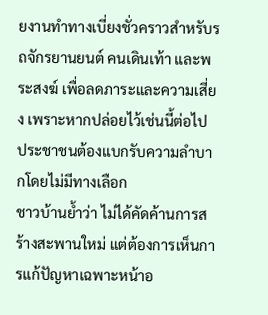ยงานทำทางเบี่ยงชั่วคราวสำหรับรถจักรยานยนต์ คนเดินเท้า และพระสงฆ์ เพื่อลดภาระและความเสี่ยง เพราะหากปล่อยไว้เช่นนี้ต่อไป ประชาชนต้องแบกรับความลำบากโดยไม่มีทางเลือก
ชาวบ้านย้ำว่า ไม่ได้คัดค้านการสร้างสะพานใหม่ แต่ต้องการเห็นการแก้ปัญหาเฉพาะหน้าอ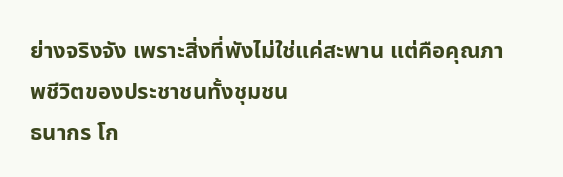ย่างจริงจัง เพราะสิ่งที่พังไม่ใช่แค่สะพาน แต่คือคุณภาพชีวิตของประชาชนทั้งชุมชน
ธนากร โก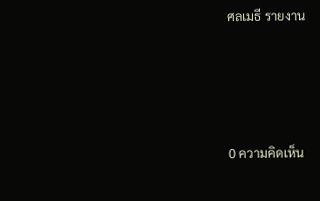ศลเมธี รายงาน






0 ความคิดเห็น